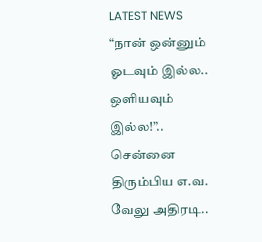LATEST NEWS
“நான் ஒன்னும் ஓடவும் இல்ல.. ஒளியவும் இல்ல!”.. சென்னை திரும்பிய எ.வ. வேலு அதிரடி..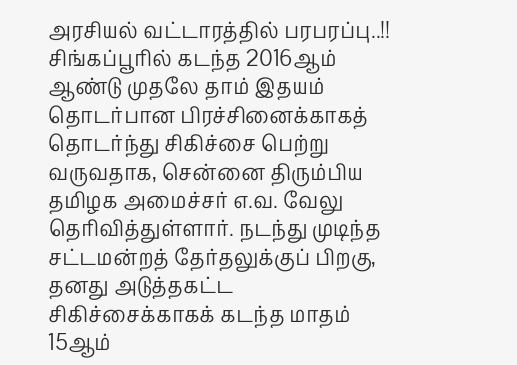அரசியல் வட்டாரத்தில் பரபரப்பு..!!
சிங்கப்பூரில் கடந்த 2016ஆம் ஆண்டு முதலே தாம் இதயம் தொடர்பான பிரச்சினைக்காகத் தொடர்ந்து சிகிச்சை பெற்று வருவதாக, சென்னை திரும்பிய தமிழக அமைச்சர் எ.வ. வேலு தெரிவித்துள்ளார். நடந்து முடிந்த சட்டமன்றத் தேர்தலுக்குப் பிறகு, தனது அடுத்தகட்ட சிகிச்சைக்காகக் கடந்த மாதம் 15ஆம்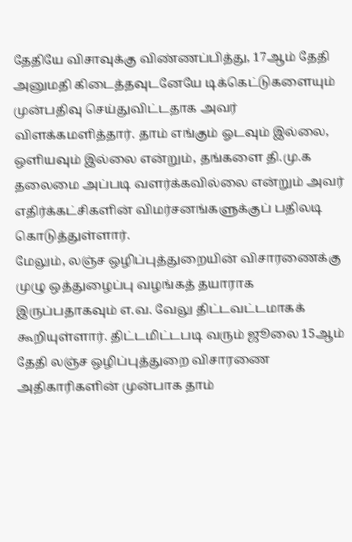தேதியே விசாவுக்கு விண்ணப்பித்து, 17ஆம் தேதி அனுமதி கிடைத்தவுடனேயே டிக்கெட்டுகளையும் முன்பதிவு செய்துவிட்டதாக அவர் விளக்கமளித்தார். தாம் எங்கும் ஓடவும் இல்லை, ஒளியவும் இல்லை என்றும், தங்களை தி.மு.க தலைமை அப்படி வளர்க்கவில்லை என்றும் அவர் எதிர்க்கட்சிகளின் விமர்சனங்களுக்குப் பதிலடி கொடுத்துள்ளார்.
மேலும், லஞ்ச ஒழிப்புத்துறையின் விசாரணைக்கு முழு ஒத்துழைப்பு வழங்கத் தயாராக இருப்பதாகவும் எ.வ. வேலு திட்டவட்டமாகக் கூறியுள்ளார். திட்டமிட்டபடி வரும் ஜூலை 15ஆம் தேதி லஞ்ச ஒழிப்புத்துறை விசாரணை அதிகாரிகளின் முன்பாக தாம்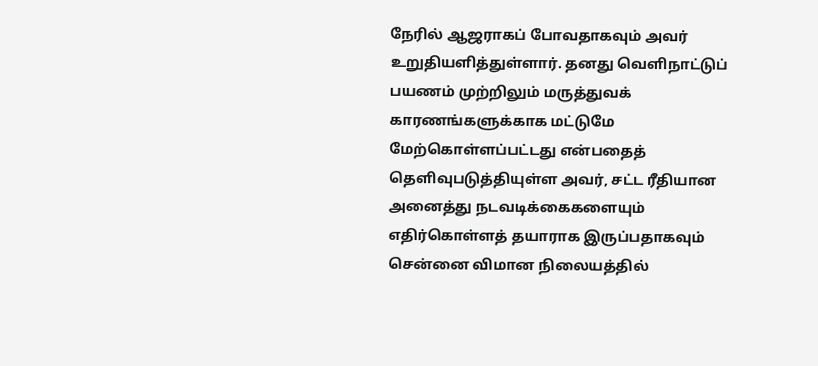நேரில் ஆஜராகப் போவதாகவும் அவர் உறுதியளித்துள்ளார். தனது வெளிநாட்டுப் பயணம் முற்றிலும் மருத்துவக் காரணங்களுக்காக மட்டுமே மேற்கொள்ளப்பட்டது என்பதைத் தெளிவுபடுத்தியுள்ள அவர், சட்ட ரீதியான அனைத்து நடவடிக்கைகளையும் எதிர்கொள்ளத் தயாராக இருப்பதாகவும் சென்னை விமான நிலையத்தில்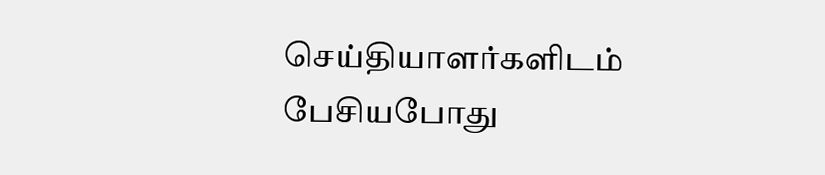செய்தியாளர்களிடம் பேசியபோது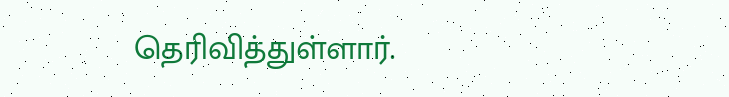தெரிவித்துள்ளார்.